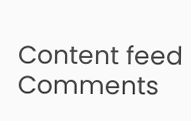Content feed Comments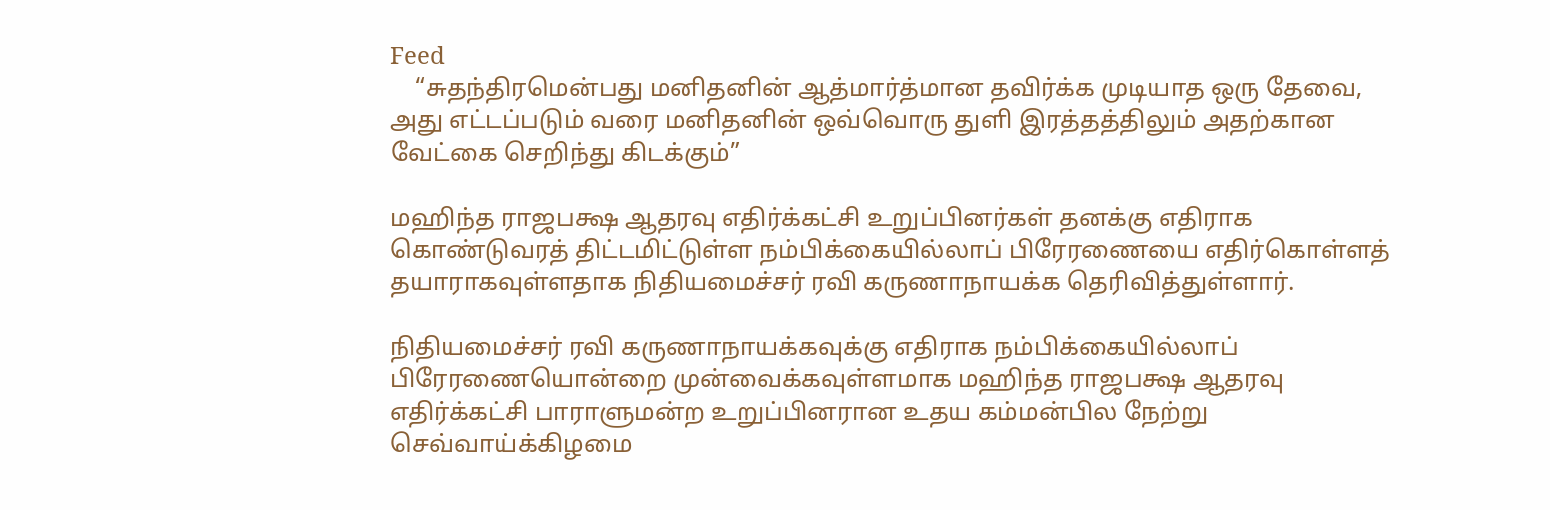Feed
    “சுதந்திரமென்பது மனிதனின் ஆத்மார்த்மான தவிர்க்க முடியாத ஒரு தேவை, அது எட்டப்படும் வரை மனிதனின் ஒவ்வொரு துளி இரத்தத்திலும் அதற்கான வேட்கை செறிந்து கிடக்கும்”

மஹிந்த ராஜபக்ஷ ஆதரவு எதிர்க்கட்சி உறுப்பினர்கள் தனக்கு எதிராக கொண்டுவரத் திட்டமிட்டுள்ள நம்பிக்கையில்லாப் பிரேரணையை எதிர்கொள்ளத் தயாராகவுள்ளதாக நிதியமைச்சர் ரவி கருணாநாயக்க தெரிவித்துள்ளார்.

நிதியமைச்சர் ரவி கருணாநாயக்கவுக்கு எதிராக நம்பிக்கையில்லாப் பிரேரணையொன்றை முன்வைக்கவுள்ளமாக மஹிந்த ராஜபக்ஷ ஆதரவு எதிர்க்கட்சி பாராளுமன்ற உறுப்பினரான உதய கம்மன்பில நேற்று செவ்வாய்க்கிழமை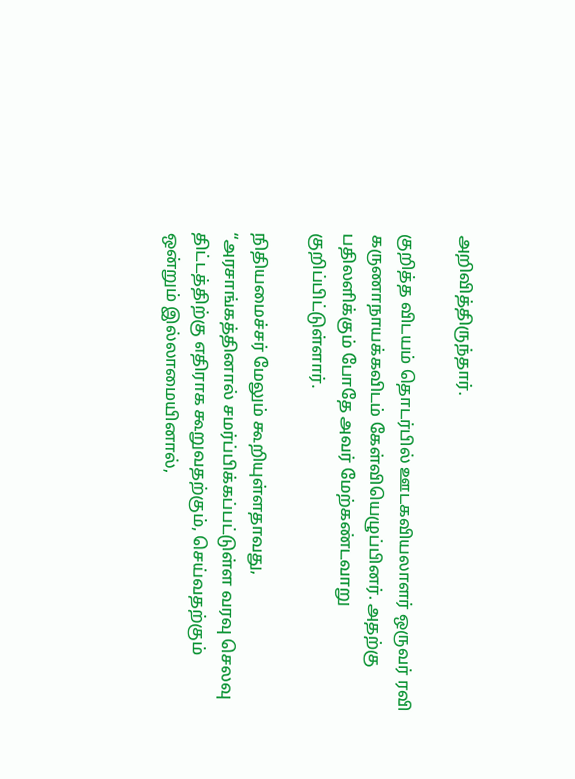அறிவித்திருந்தார்.

குறித்த விடயம் தொடர்பில் ஊடகவியலாளர் ஒருவர் ரவி கருணாநாயக்கவிடம் கேள்வியெழுப்பினர். அதற்கு பதிலளிக்கும் போதே அவர் மேற்கண்டவாறு குறிப்பிட்டுள்ளார்.

நிதியமைச்சர் மேலும் கூறியுள்ளதாவது, “அரசாங்கத்தினால் சமர்ப்பிக்கப்பட்டுள்ள வரவு செலவு திட்டத்திற்கு எதிராக கூறுவதற்கும், செய்வதற்கும் ஒன்றும் இல்லாமையினால்,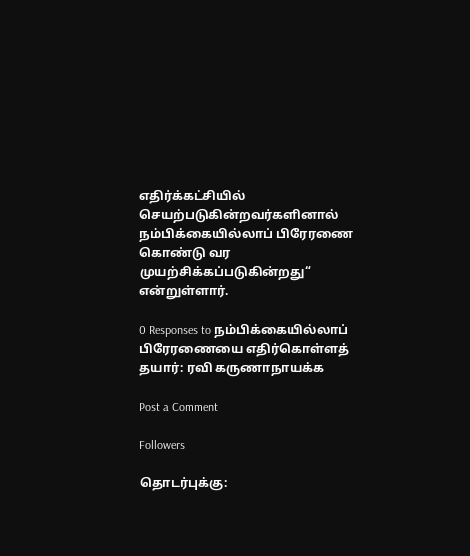எதிர்க்கட்சியில் செயற்படுகின்றவர்களினால் நம்பிக்கையில்லாப் பிரேரணை கொண்டு வர முயற்சிக்கப்படுகின்றது“ என்றுள்ளார்.

0 Responses to நம்பிக்கையில்லாப் பிரேரணையை எதிர்கொள்ளத் தயார்: ரவி கருணாநாயக்க

Post a Comment

Followers

தொடர்புக்கு: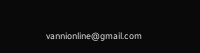vannionline@gmail.com